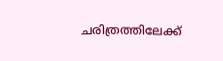ചരിത്രത്തിലേക്ക്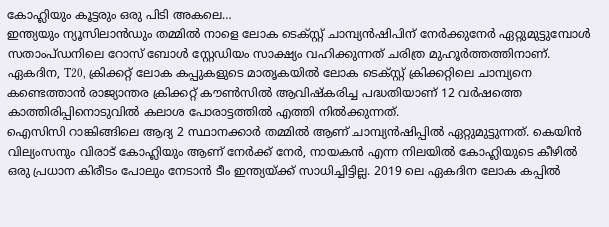കോഹ്ലിയും കൂട്ടരും ഒരു പിടി അകലെ…
ഇന്ത്യയും ന്യൂസിലാൻഡും തമ്മിൽ നാളെ ലോക ടെക്സ്റ്റ് ചാമ്പ്യൻഷിപിന് നേർക്കുനേർ ഏറ്റുമുട്ടുമ്പോൾ സതാംപ്ഡനിലെ റോസ് ബോൾ സ്റ്റേഡിയം സാക്ഷ്യം വഹിക്കുന്നത് ചരിത്ര മുഹൂർത്തത്തിനാണ്. ഏകദിന, T20, ക്രിക്കറ്റ് ലോക കപ്പുകളുടെ മാതൃകയിൽ ലോക ടെക്സ്റ്റ് ക്രിക്കറ്റിലെ ചാമ്പ്യനെ കണ്ടെത്താൻ രാജ്യാന്തര ക്രിക്കറ്റ് കൗൺസിൽ ആവിഷ്കരിച്ച പദ്ധതിയാണ് 12 വർഷത്തെ കാത്തിരിപ്പിനൊടുവിൽ കലാശ പോരാട്ടത്തിൽ എത്തി നിൽക്കുന്നത്.
ഐസിസി റാങ്കിങ്ങിലെ ആദ്യ 2 സ്ഥാനക്കാർ തമ്മിൽ ആണ് ചാമ്പ്യൻഷിപ്പിൽ ഏറ്റുമുട്ടുന്നത്. കെയിൻ വില്യംസനും വിരാട് കോഹ്ലിയും ആണ് നേർക്ക് നേർ, നായകൻ എന്ന നിലയിൽ കോഹ്ലിയുടെ കീഴിൽ ഒരു പ്രധാന കിരീടം പോലും നേടാൻ ടീം ഇന്ത്യയ്ക്ക് സാധിച്ചിട്ടില്ല. 2019 ലെ ഏകദിന ലോക കപ്പിൽ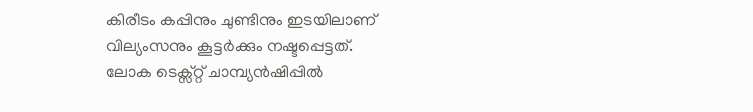കിരീടം കപ്പിനും ചുണ്ടിനും ഇടയിലാണ് വില്യംസനും കൂട്ടർക്കും നഷ്ടപ്പെട്ടത്.
ലോക ടെക്സ്റ്റ് ചാമ്പ്യൻഷിപ്പിൽ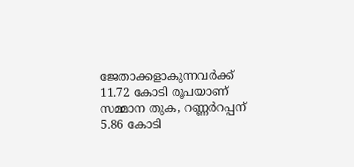ജേതാക്കളാകുന്നവർക്ക് 11.72 കോടി രൂപയാണ് സമ്മാന തുക, റണ്ണർറപ്പന് 5.86 കോടി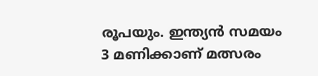രൂപയും. ഇന്ത്യൻ സമയം 3 മണിക്കാണ് മത്സരം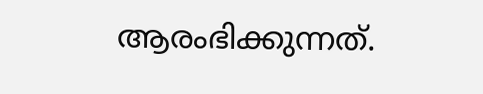ആരംഭിക്കുന്നത്.